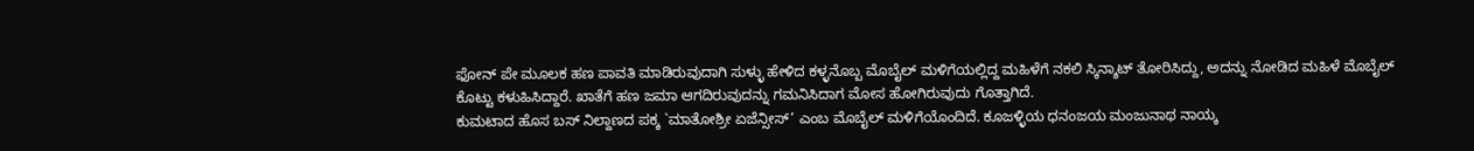ಫೋನ್ ಪೇ ಮೂಲಕ ಹಣ ಪಾವತಿ ಮಾಡಿರುವುದಾಗಿ ಸುಳ್ಳು ಹೇಳಿದ ಕಳ್ಳನೊಬ್ಬ ಮೊಬೈಲ್ ಮಳಿಗೆಯಲ್ಲಿದ್ದ ಮಹಿಳೆಗೆ ನಕಲಿ ಸ್ಕಿನ್ಶಾಟ್ ತೋರಿಸಿದ್ದು, ಅದನ್ನು ನೋಡಿದ ಮಹಿಳೆ ಮೊಬೈಲ್ ಕೊಟ್ಟು ಕಳುಹಿಸಿದ್ದಾರೆ. ಖಾತೆಗೆ ಹಣ ಜಮಾ ಆಗದಿರುವುದನ್ನು ಗಮನಿಸಿದಾಗ ಮೋಸ ಹೋಗಿರುವುದು ಗೊತ್ತಾಗಿದೆ.
ಕುಮಟಾದ ಹೊಸ ಬಸ್ ನಿಲ್ದಾಣದ ಪಕ್ಕ `ಮಾತೋಶ್ರೀ ಏಜೆನ್ಸೀಸ್’ ಎಂಬ ಮೊಬೈಲ್ ಮಳಿಗೆಯೊಂದಿದೆ. ಕೂಜಳ್ಳಿಯ ಧನಂಜಯ ಮಂಜುನಾಥ ನಾಯ್ಕ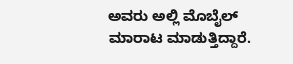ಅವರು ಅಲ್ಲಿ ಮೊಬೈಲ್ ಮಾರಾಟ ಮಾಡುತ್ತಿದ್ದಾರೆ.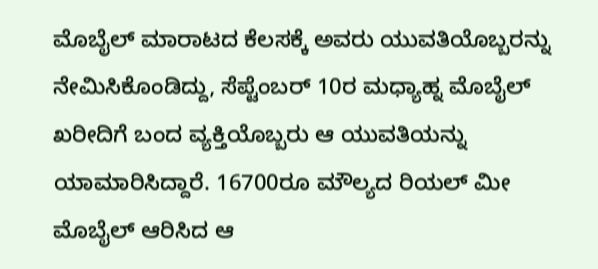ಮೊಬೈಲ್ ಮಾರಾಟದ ಕೆಲಸಕ್ಕೆ ಅವರು ಯುವತಿಯೊಬ್ಬರನ್ನು ನೇಮಿಸಿಕೊಂಡಿದ್ದು, ಸೆಪ್ಟೆಂಬರ್ 10ರ ಮಧ್ಯಾಹ್ನ ಮೊಬೈಲ್ ಖರೀದಿಗೆ ಬಂದ ವ್ಯಕ್ತಿಯೊಬ್ಬರು ಆ ಯುವತಿಯನ್ನು ಯಾಮಾರಿಸಿದ್ದಾರೆ. 16700ರೂ ಮೌಲ್ಯದ ರಿಯಲ್ ಮೀ ಮೊಬೈಲ್ ಆರಿಸಿದ ಆ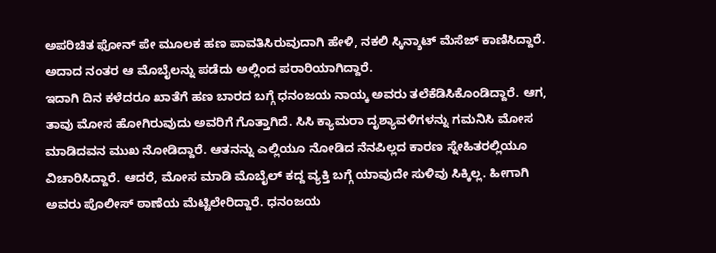ಅಪರಿಚಿತ ಫೋನ್ ಪೇ ಮೂಲಕ ಹಣ ಪಾವತಿಸಿರುವುದಾಗಿ ಹೇಳಿ, ನಕಲಿ ಸ್ಕಿನ್ಶಾಟ್ ಮೆಸೆಜ್ ಕಾಣಿಸಿದ್ದಾರೆ. ಅದಾದ ನಂತರ ಆ ಮೊಬೈಲನ್ನು ಪಡೆದು ಅಲ್ಲಿಂದ ಪರಾರಿಯಾಗಿದ್ದಾರೆ.
ಇದಾಗಿ ದಿನ ಕಳೆದರೂ ಖಾತೆಗೆ ಹಣ ಬಾರದ ಬಗ್ಗೆ ಧನಂಜಯ ನಾಯ್ಕ ಅವರು ತಲೆಕೆಡಿಸಿಕೊಂಡಿದ್ದಾರೆ. ಆಗ, ತಾವು ಮೋಸ ಹೋಗಿರುವುದು ಅವರಿಗೆ ಗೊತ್ತಾಗಿದೆ. ಸಿಸಿ ಕ್ಯಾಮರಾ ದೃಶ್ಯಾವಳಿಗಳನ್ನು ಗಮನಿಸಿ ಮೋಸ ಮಾಡಿದವನ ಮುಖ ನೋಡಿದ್ದಾರೆ. ಆತನನ್ನು ಎಲ್ಲಿಯೂ ನೋಡಿದ ನೆನಪಿಲ್ಲದ ಕಾರಣ ಸ್ನೇಹಿತರಲ್ಲಿಯೂ ವಿಚಾರಿಸಿದ್ದಾರೆ. ಆದರೆ, ಮೋಸ ಮಾಡಿ ಮೊಬೈಲ್ ಕದ್ದ ವ್ಯಕ್ತಿ ಬಗ್ಗೆ ಯಾವುದೇ ಸುಳಿವು ಸಿಕ್ಕಿಲ್ಲ. ಹೀಗಾಗಿ ಅವರು ಪೊಲೀಸ್ ಠಾಣೆಯ ಮೆಟ್ಟಿಲೇರಿದ್ದಾರೆ. ಧನಂಜಯ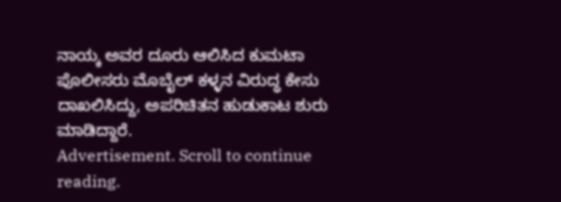ನಾಯ್ಕ ಅವರ ದೂರು ಆಲಿಸಿದ ಕುಮಟಾ ಪೊಲೀಸರು ಮೊಬೈಲ್ ಕಳ್ಳನ ವಿರುದ್ಧ ಕೇಸು ದಾಖಲಿಸಿದ್ದು, ಅಪರಿಚಿತನ ಹುಡುಕಾಟ ಶುರು ಮಾಡಿದ್ದಾರೆ.
Advertisement. Scroll to continue reading.